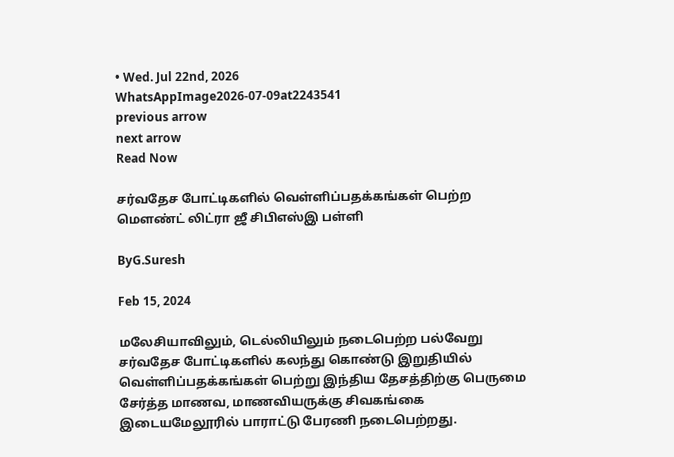• Wed. Jul 22nd, 2026
WhatsAppImage2026-07-09at2243541
previous arrow
next arrow
Read Now

சர்வதேச போட்டிகளில் வெள்ளிப்பதக்கங்கள் பெற்ற மௌண்ட் லிட்ரா ஜீ சிபிஎஸ்இ பள்ளி

ByG.Suresh

Feb 15, 2024

மலேசியாவிலும், டெல்லியிலும் நடைபெற்ற பல்வேறு சர்வதேச போட்டிகளில் கலந்து கொண்டு இறுதியில் வெள்ளிப்பதக்கங்கள் பெற்று இந்திய தேசத்திற்கு பெருமை சேர்த்த மாணவ, மாணவியருக்கு சிவகங்கை இடையமேலூரில் பாராட்டு பேரணி நடைபெற்றது.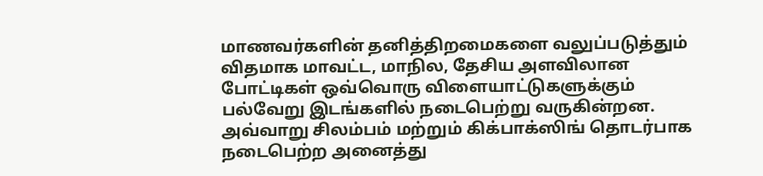மாணவர்களின் தனித்திறமைகளை வலுப்படுத்தும் விதமாக மாவட்ட, மாநில, தேசிய அளவிலான போட்டிகள் ஒவ்வொரு விளையாட்டுகளுக்கும் பல்வேறு இடங்களில் நடைபெற்று வருகின்றன. அவ்வாறு சிலம்பம் மற்றும் கிக்பாக்ஸிங் தொடர்பாக நடைபெற்ற அனைத்து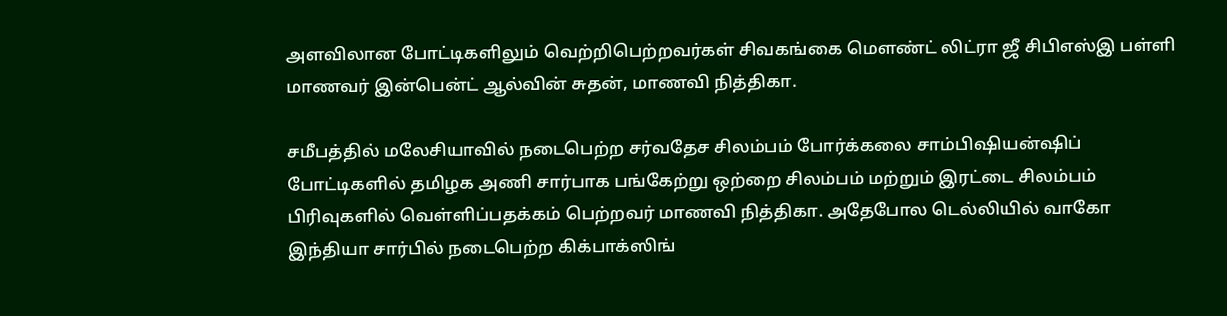அளவிலான போட்டிகளிலும் வெற்றிபெற்றவர்கள் சிவகங்கை மௌண்ட் லிட்ரா ஜீ சிபிஎஸ்இ பள்ளி மாணவர் இன்பென்ட் ஆல்வின் சுதன், மாணவி நித்திகா.

சமீபத்தில் மலேசியாவில் நடைபெற்ற சர்வதேச சிலம்பம் போர்க்கலை சாம்பிஷியன்ஷிப் போட்டிகளில் தமிழக அணி சார்பாக பங்கேற்று ஒற்றை சிலம்பம் மற்றும் இரட்டை சிலம்பம் பிரிவுகளில் வெள்ளிப்பதக்கம் பெற்றவர் மாணவி நித்திகா. அதேபோல டெல்லியில் வாகோ இந்தியா சார்பில் நடைபெற்ற கிக்பாக்ஸிங்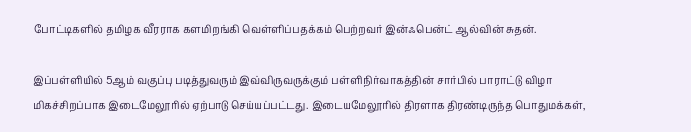போட்டிகளில் தமிழக வீரராக களமிறங்கி வெள்ளிப்பதக்கம் பெற்றவர் இன்ஃபென்ட் ஆல்வின் சுதன்.

இப்பள்ளியில் 5ஆம் வகுப்பு படித்துவரும் இவ்விருவருக்கும் பள்ளிநிர்வாகத்தின் சார்பில் பாராட்டு விழா மிகச்சிறப்பாக இடைமேலூரில் ஏற்பாடு செய்யப்பட்டது. இடையமேலூரில் திரளாக திரண்டிருந்த பொதுமக்கள்,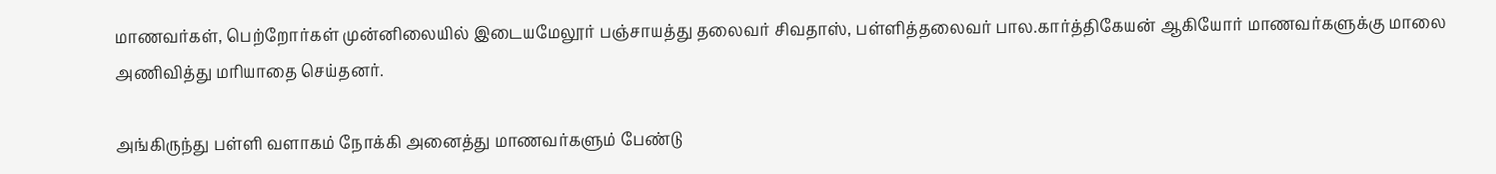மாணவர்கள், பெற்றோர்கள் முன்னிலையில் இடையமேலூர் பஞ்சாயத்து தலைவர் சிவதாஸ், பள்ளித்தலைவர் பால.கார்த்திகேயன் ஆகியோர் மாணவர்களுக்கு மாலை அணிவித்து மரியாதை செய்தனர்.

அங்கிருந்து பள்ளி வளாகம் நோக்கி அனைத்து மாணவர்களும் பேண்டு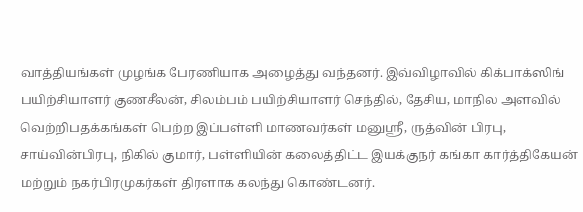வாத்தியங்கள் முழங்க பேரணியாக அழைத்து வந்தனர். இவ்விழாவில் கிக்பாக்ஸிங் பயிற்சியாளர் குணசீலன், சிலம்பம் பயிற்சியாளர் செந்தில், தேசிய, மாநில அளவில் வெற்றிபதக்கங்கள் பெற்ற இப்பள்ளி மாணவர்கள் மனுஶ்ரீ, ருத்வின் பிரபு, சாய்வின்பிரபு, நிகில் குமார், பள்ளியின் கலைத்திட்ட இயக்குநர் கங்கா கார்த்திகேயன் மற்றும் நகர்பிரமுகர்கள் திரளாக கலந்து கொண்டனர்.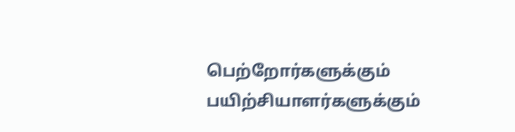பெற்றோர்களுக்கும் பயிற்சியாளர்களுக்கும்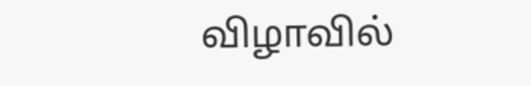விழாவில்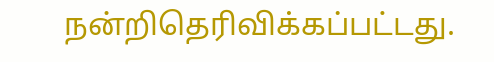நன்றிதெரிவிக்கப்பட்டது.